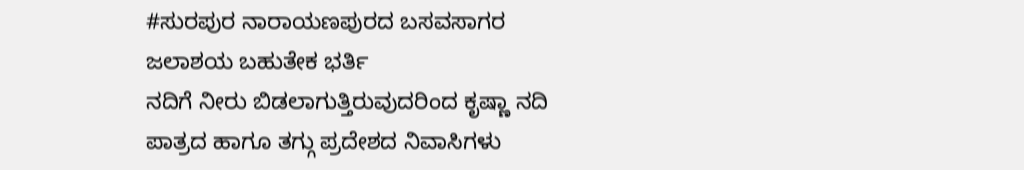#ಸುರಪುರ ನಾರಾಯಣಪುರದ ಬಸವಸಾಗರ ಜಲಾಶಯ ಬಹುತೇಕ ಭರ್ತಿ
ನದಿಗೆ ನೀರು ಬಿಡಲಾಗುತ್ತಿರುವುದರಿಂದ ಕೃಷ್ಣಾ ನದಿ ಪಾತ್ರದ ಹಾಗೂ ತಗ್ಗು ಪ್ರದೇಶದ ನಿವಾಸಿಗಳು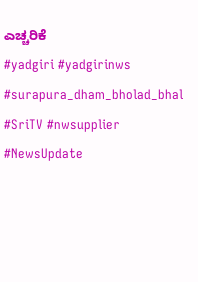ಎಚ್ಚರಿಕೆ
#yadgiri #yadgirinws #surapura_dham_bholad_bhal #SriTV #nwsupplier #NewsUpdate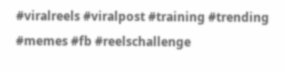#viralreels #viralpost #training #trending #memes #fb #reelschallenge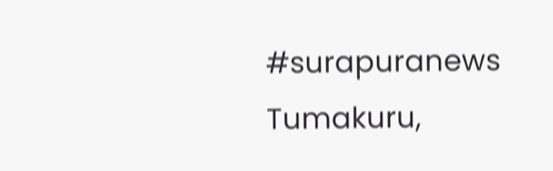#surapuranews
Tumakuru,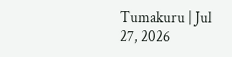Tumakuru | Jul 27, 2026